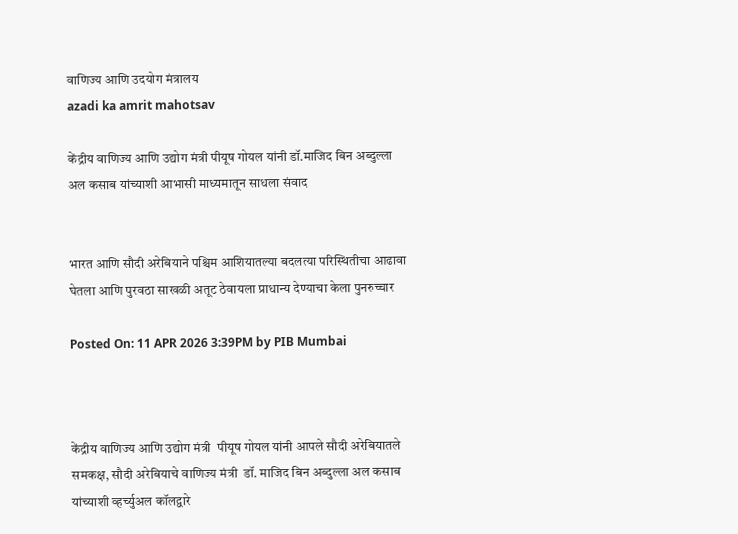वाणिज्य आणि उदयोग मंत्रालय
azadi ka amrit mahotsav

केंद्रीय वाणिज्य आणि उद्योग मंत्री पीयूष गोयल यांनी डॉ.माजिद बिन अब्दुल्ला अल कसाब यांच्याशी आभासी माध्यमातून साधला संवाद


भारत आणि सौदी अरेबियाने पश्चिम आशियातल्या बदलत्या परिस्थितीचा आढावा घेतला आणि पुरवठा साखळी अतूट ठेवायला प्राधान्य देण्याचा केला पुनरुच्चार

Posted On: 11 APR 2026 3:39PM by PIB Mumbai



केंद्रीय वाणिज्य आणि उद्योग मंत्री  पीयूष गोयल यांनी आपले सौदी अरेबियातले समकक्ष, सौदी अरेबियाचे वाणिज्य मंत्री  डॉ. माजिद बिन अब्दुल्ला अल कसाब यांच्याशी व्हर्च्युअल कॉलद्वारे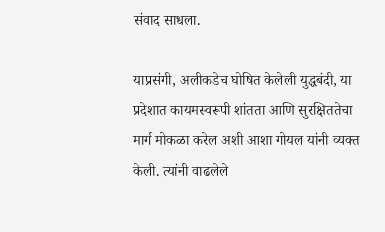संवाद साधला.

याप्रसंगी, अलीकडेच घोषित केलेली युद्धबंदी, या प्रदेशात कायमस्वरूपी शांतता आणि सुरक्षिततेचा मार्ग मोकळा करेल अशी आशा गोयल यांनी व्यक्त केली. त्यांनी वाढलेले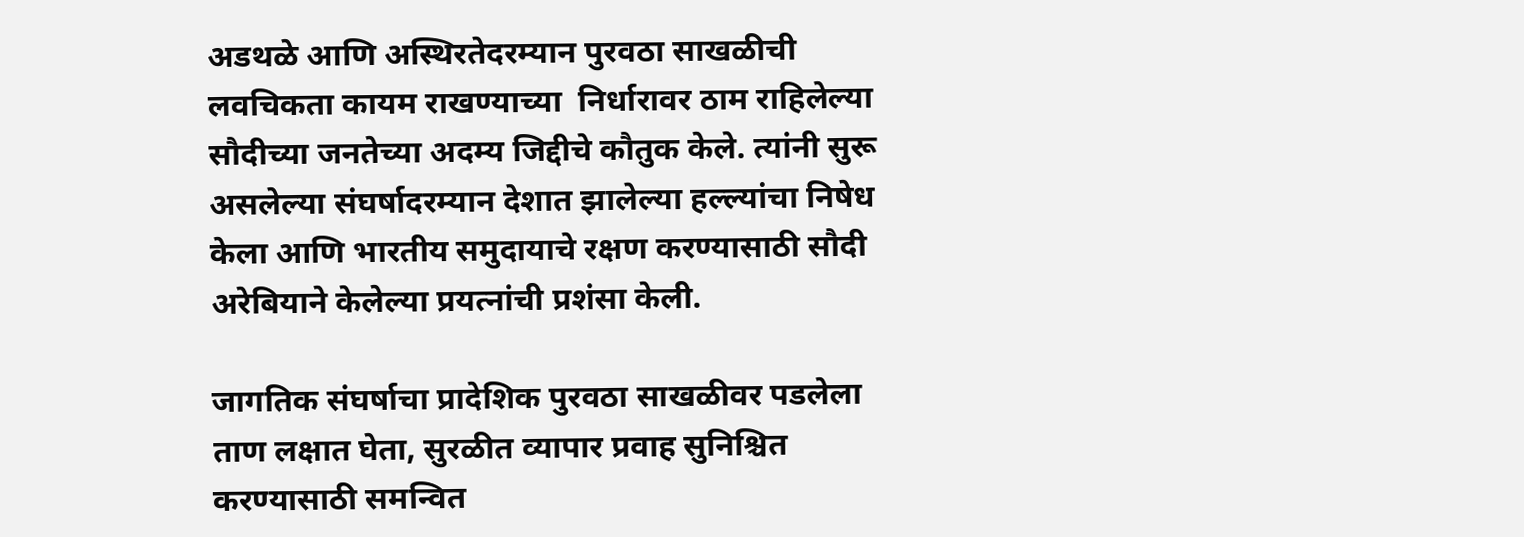अडथळे आणि अस्थिरतेदरम्यान पुरवठा साखळीची लवचिकता कायम राखण्याच्या  निर्धारावर ठाम राहिलेल्या सौदीच्या जनतेच्या अदम्य जिद्दीचे कौतुक केले. त्यांनी सुरू असलेल्या संघर्षादरम्यान देशात झालेल्या हल्ल्यांचा निषेध केला आणि भारतीय समुदायाचे रक्षण करण्यासाठी सौदी अरेबियाने केलेल्या प्रयत्नांची प्रशंसा केली.

जागतिक संघर्षाचा प्रादेशिक पुरवठा साखळीवर पडलेला ताण लक्षात घेता, सुरळीत व्यापार प्रवाह सुनिश्चित करण्यासाठी समन्वित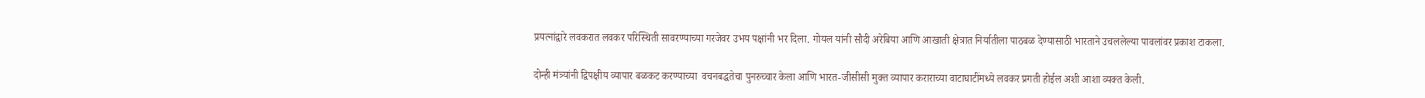प्रयत्नांद्वारे लवकरात लवकर परिस्थिती सावरण्याच्या गरजेवर उभय पक्षांनी भर दिला. गोयल यांनी सौदी अरेबिया आणि आखाती क्षेत्रात निर्यातीला पाठबळ देण्यासाठी भारताने उचललेल्या पावलांवर प्रकाश टाकला.

दोन्ही मंत्र्यांनी द्विपक्षीय व्यापार बळकट करण्याच्या  वचनबद्धतेचा पुनरुच्चार केला आणि भारत-जीसीसी मुक्त व्यापार कराराच्या वाटाघाटींमध्ये लवकर प्रगती होईल अशी आशा व्यक्त केली.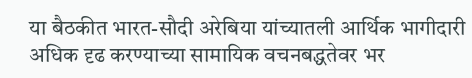या बैठकीत भारत-सौदी अरेबिया यांच्यातली आर्थिक भागीदारी अधिक दृढ करण्याच्या सामायिक वचनबद्धतेवर भर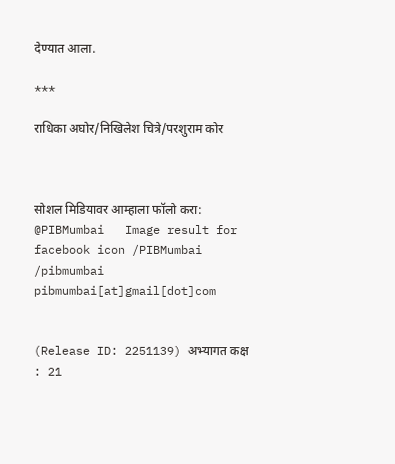देण्यात आला.

***

राधिका अघोर/निखिलेश चित्रे/परशुराम कोर



सोशल मिडियावर आम्हाला फॉलो करा: @PIBMumbai   Image result for facebook icon /PIBMumbai    /pibmumbai  pibmumbai[at]gmail[dot]com


(Release ID: 2251139) अभ्यागत कक्ष : 21